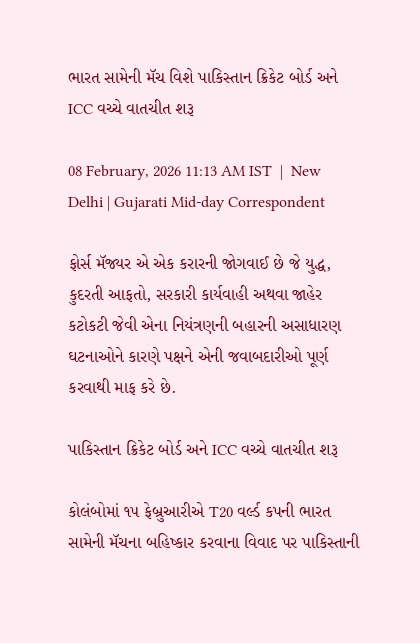ભારત સામેની મૅચ વિશે પાકિસ્તાન ક્રિકેટ બોર્ડ અને ICC વચ્ચે વાતચીત શરૂ

08 February, 2026 11:13 AM IST  |  New Delhi | Gujarati Mid-day Correspondent

ફોર્સ મૅજ્યર એ એક કરારની જોગવાઈ છે જે યુદ્ધ, કુદરતી આફતો, સરકારી કાર્યવાહી અથવા જાહેર કટોકટી જેવી એના નિયંત્રણની બહારની અસાધારણ ઘટનાઓને કારણે પક્ષને એની જવાબદારીઓ પૂર્ણ કરવાથી માફ કરે છે.

પાકિસ્તાન ક્રિકેટ બોર્ડ અને ICC વચ્ચે વાતચીત શરૂ

કોલંબોમાં ૧૫ ફેબ્રુઆરીએ T20 વર્લ્ડ કપની ભારત સામેની મૅચના બહિષ્કાર કરવાના વિવાદ પર પાકિસ્તાની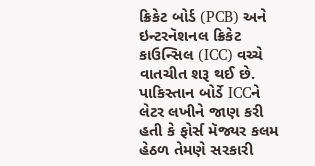ક્રિકેટ બોર્ડ (PCB) અને ઇન્ટરનૅશનલ ક્રિકેટ કાઉન્સિલ (ICC) વચ્ચે વાતચીત શરૂ થઈ છે. પાકિસ્તાન બોર્ડે ICCને લેટર લખીને જાણ કરી હતી કે ફોર્સ મૅજ્યર કલમ હેઠળ તેમણે સરકારી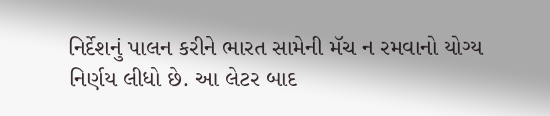નિર્દેશનું પાલન કરીને ભારત સામેની મૅચ ન રમવાનો યોગ્ય નિર્ણય લીધો છે. આ લેટર બાદ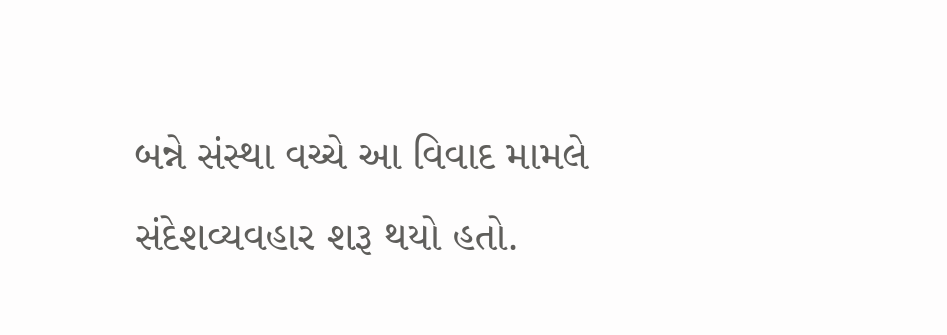બન્ને સંસ્થા વચ્ચે આ વિવાદ મામલે સંદેશવ્યવહાર શરૂ થયો હતો.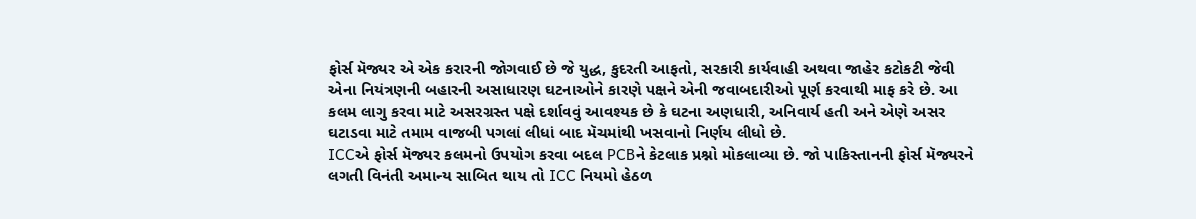ફોર્સ મૅજ્યર એ એક કરારની જોગવાઈ છે જે યુદ્ધ, કુદરતી આફતો, સરકારી કાર્યવાહી અથવા જાહેર કટોકટી જેવી એના નિયંત્રણની બહારની અસાધારણ ઘટનાઓને કારણે પક્ષને એની જવાબદારીઓ પૂર્ણ કરવાથી માફ કરે છે. આ કલમ લાગુ કરવા માટે અસરગ્રસ્ત પક્ષે દર્શાવવું આવશ્યક છે કે ઘટના અણધારી, અનિવાર્ય હતી અને એણે અસર ઘટાડવા માટે તમામ વાજબી પગલાં લીધાં બાદ મૅચમાંથી ખસવાનો નિર્ણય લીધો છે.
ICCએ ફોર્સ મૅજ્યર કલમનો ઉપયોગ કરવા બદલ PCBને કેટલાક પ્રશ્નો મોકલાવ્યા છે. જો પાકિસ્તાનની ફોર્સ મૅજ્યરને લગતી વિનંતી અમાન્ય સાબિત થાય તો ICC નિયમો હેઠળ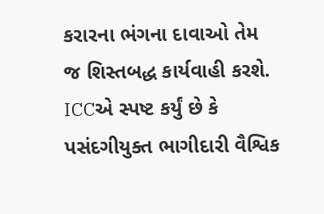કરારના ભંગના દાવાઓ તેમ જ શિસ્તબદ્ધ કાર્યવાહી કરશે. ICCએ સ્પષ્ટ કર્યું છે કે પસંદગીયુક્ત ભાગીદારી વૈશ્વિક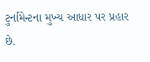ટુર્નામેન્ટના મુખ્ય આધાર પર પ્રહાર છે.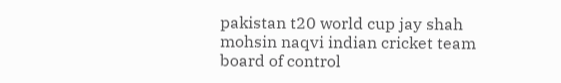pakistan t20 world cup jay shah mohsin naqvi indian cricket team board of control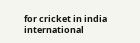for cricket in india international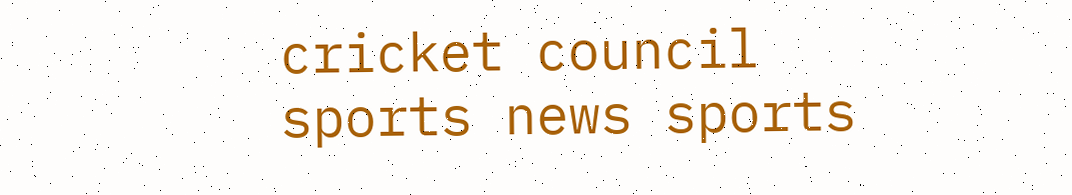cricket council sports news sports